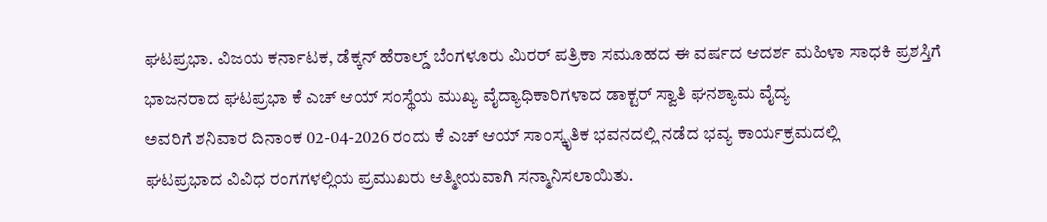ಘಟಪ್ರಭಾ. ವಿಜಯ ಕರ್ನಾಟಕ, ಡೆಕ್ಕನ್ ಹೆರಾಲ್ಡ್ ಬೆಂಗಳೂರು ಮಿರರ್ ಪತ್ರಿಕಾ ಸಮೂಹದ ಈ ವರ್ಷದ ಆದರ್ಶ ಮಹಿಳಾ ಸಾಧಕಿ ಪ್ರಶಸ್ತಿಗೆ ಭಾಜನರಾದ ಘಟಪ್ರಭಾ ಕೆ ಎಚ್ ಆಯ್ ಸಂಸ್ಥೆಯ ಮುಖ್ಯ ವೈದ್ಯಾಧಿಕಾರಿಗಳಾದ ಡಾಕ್ಟರ್ ಸ್ವಾತಿ ಘನಶ್ಯಾಮ ವೈದ್ಯ
ಅವರಿಗೆ ಶನಿವಾರ ದಿನಾಂಕ 02-04-2026 ರಂದು ಕೆ ಎಚ್ ಆಯ್ ಸಾಂಸ್ಕೃತಿಕ ಭವನದಲ್ಲಿ ನಡೆದ ಭವ್ಯ ಕಾರ್ಯಕ್ರಮದಲ್ಲಿ
ಘಟಪ್ರಭಾದ ವಿವಿಧ ರಂಗಗಳಲ್ಲಿಯ ಪ್ರಮುಖರು ಆತ್ಮೀಯವಾಗಿ ಸನ್ಮಾನಿಸಲಾಯಿತು.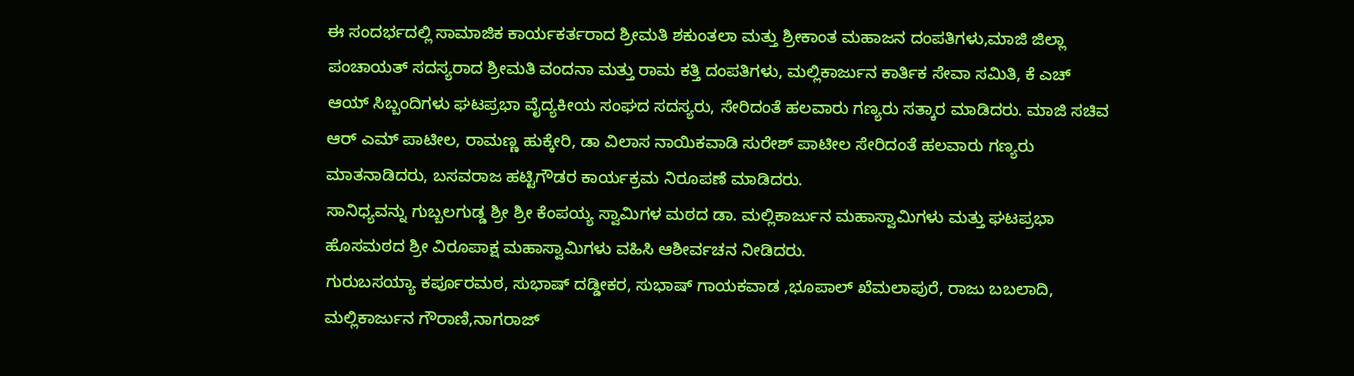ಈ ಸಂದರ್ಭದಲ್ಲಿ ಸಾಮಾಜಿಕ ಕಾರ್ಯಕರ್ತರಾದ ಶ್ರೀಮತಿ ಶಕುಂತಲಾ ಮತ್ತು ಶ್ರೀಕಾಂತ ಮಹಾಜನ ದಂಪತಿಗಳು,ಮಾಜಿ ಜಿಲ್ಲಾ ಪಂಚಾಯತ್ ಸದಸ್ಯರಾದ ಶ್ರೀಮತಿ ವಂದನಾ ಮತ್ತು ರಾಮ ಕತ್ತಿ ದಂಪತಿಗಳು, ಮಲ್ಲಿಕಾರ್ಜುನ ಕಾರ್ತಿಕ ಸೇವಾ ಸಮಿತಿ, ಕೆ ಎಚ್ ಆಯ್ ಸಿಬ್ಬಂದಿಗಳು ಘಟಪ್ರಭಾ ವೈದ್ಯಕೀಯ ಸಂಘದ ಸದಸ್ಯರು, ಸೇರಿದಂತೆ ಹಲವಾರು ಗಣ್ಯರು ಸತ್ಕಾರ ಮಾಡಿದರು. ಮಾಜಿ ಸಚಿವ ಆರ್ ಎಮ್ ಪಾಟೀಲ, ರಾಮಣ್ಣ ಹುಕ್ಕೇರಿ, ಡಾ ವಿಲಾಸ ನಾಯಿಕವಾಡಿ ಸುರೇಶ್ ಪಾಟೀಲ ಸೇರಿದಂತೆ ಹಲವಾರು ಗಣ್ಯರು ಮಾತನಾಡಿದರು, ಬಸವರಾಜ ಹಟ್ಟಿಗೌಡರ ಕಾರ್ಯಕ್ರಮ ನಿರೂಪಣೆ ಮಾಡಿದರು.
ಸಾನಿಧ್ಯವನ್ನು ಗುಬ್ಬಲಗುಡ್ಡ ಶ್ರೀ ಶ್ರೀ ಕೆಂಪಯ್ಯ ಸ್ವಾಮಿಗಳ ಮಠದ ಡಾ. ಮಲ್ಲಿಕಾರ್ಜುನ ಮಹಾಸ್ವಾಮಿಗಳು ಮತ್ತು ಘಟಪ್ರಭಾ ಹೊಸಮಠದ ಶ್ರೀ ವಿರೂಪಾಕ್ಷ ಮಹಾಸ್ವಾಮಿಗಳು ವಹಿಸಿ ಆಶೀರ್ವಚನ ನೀಡಿದರು.
ಗುರುಬಸಯ್ಯಾ ಕರ್ಪೂರಮಠ, ಸುಭಾಷ್ ದಡ್ಡೀಕರ, ಸುಭಾಷ್ ಗಾಯಕವಾಡ ,ಭೂಪಾಲ್ ಖೆಮಲಾಪುರೆ, ರಾಜು ಬಬಲಾದಿ, ಮಲ್ಲಿಕಾರ್ಜುನ ಗೌರಾಣಿ,ನಾಗರಾಜ್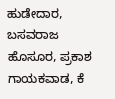ಹುಡೇದಾರ, ಬಸವರಾಜ ಹೊಸೂರ, ಪ್ರಕಾಶ ಗಾಯಕವಾಡ, ಕೆ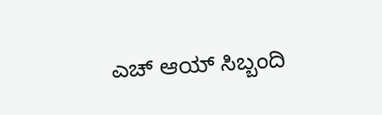ಎಚ್ ಆಯ್ ಸಿಬ್ಬಂದಿ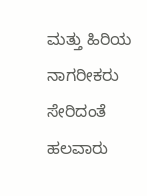ಮತ್ತು ಹಿರಿಯ ನಾಗರೀಕರು ಸೇರಿದಂತೆ ಹಲವಾರು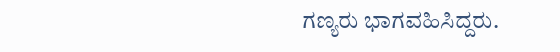ಗಣ್ಯರು ಭಾಗವಹಿಸಿದ್ದರು.